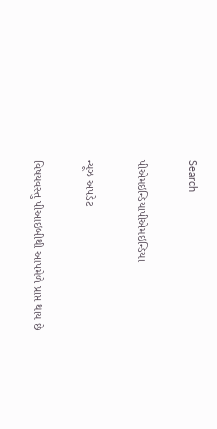Search

પીએમઇન્ડિયાપીએમઇન્ડિયા

ન્યૂઝ અપડેટ

વિષયવસ્તુ પીઆઇબીથી આપમેળે પ્રાપ્ત થાય છે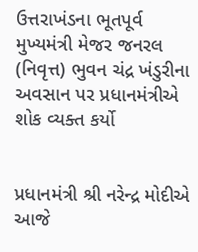ઉત્તરાખંડના ભૂતપૂર્વ મુખ્યમંત્રી મેજર જનરલ (નિવૃત્ત) ભુવન ચંદ્ર ખંડુરીના અવસાન પર પ્રધાનમંત્રીએ શોક વ્યક્ત કર્યો


પ્રધાનમંત્રી શ્રી નરેન્દ્ર મોદીએ આજે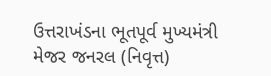ઉત્તરાખંડના ભૂતપૂર્વ મુખ્યમંત્રી મેજર જનરલ (નિવૃત્ત)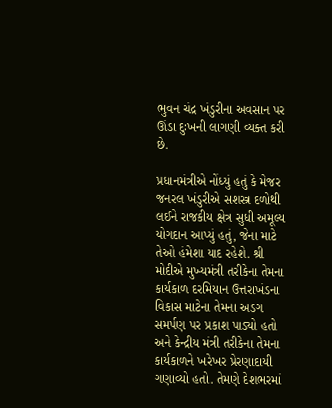ભુવન ચંદ્ર ખંડુરીના અવસાન પર ઊંડા દુઃખની લાગણી વ્યક્ત કરી છે.

પ્રધાનમંત્રીએ નોંધ્યું હતું કે મેજર જનરલ ખંડુરીએ સશસ્ત્ર દળોથી લઈને રાજકીય ક્ષેત્ર સુધી અમૂલ્ય યોગદાન આપ્યું હતું, જેના માટે તેઓ હંમેશા યાદ રહેશે. શ્રી મોદીએ મુખ્યમંત્રી તરીકેના તેમના કાર્યકાળ દરમિયાન ઉત્તરાખંડના વિકાસ માટેના તેમના અડગ સમર્પણ પર પ્રકાશ પાડ્યો હતો અને કેન્દ્રીય મંત્રી તરીકેના તેમના કાર્યકાળને ખરેખર પ્રેરણાદાયી ગણાવ્યો હતો. તેમણે દેશભરમાં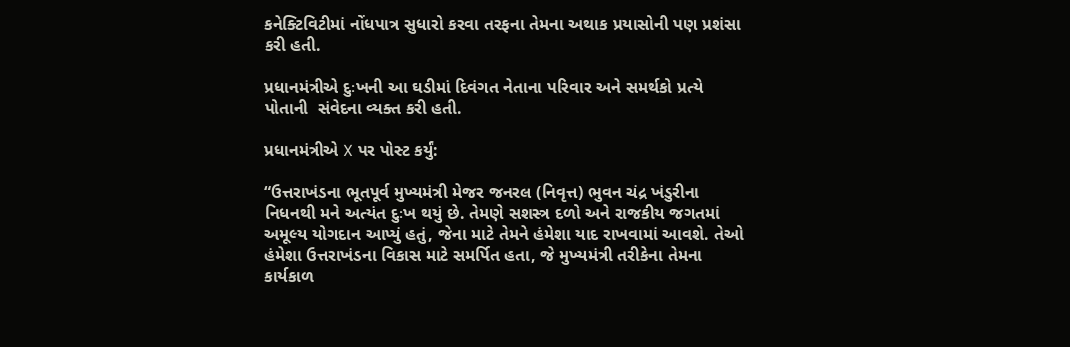કનેક્ટિવિટીમાં નોંધપાત્ર સુધારો કરવા તરફના તેમના અથાક પ્રયાસોની પણ પ્રશંસા કરી હતી.

પ્રધાનમંત્રીએ દુઃખની આ ઘડીમાં દિવંગત નેતાના પરિવાર અને સમર્થકો પ્રત્યે પોતાની  સંવેદના વ્યક્ત કરી હતી.

પ્રધાનમંત્રીએ X પર પોસ્ટ કર્યું:

“ઉત્તરાખંડના ભૂતપૂર્વ મુખ્યમંત્રી મેજર જનરલ (નિવૃત્ત) ભુવન ચંદ્ર ખંડુરીના નિધનથી મને અત્યંત દુઃખ થયું છે. તેમણે સશસ્ત્ર દળો અને રાજકીય જગતમાં અમૂલ્ય યોગદાન આપ્યું હતું, જેના માટે તેમને હંમેશા યાદ રાખવામાં આવશે. તેઓ હંમેશા ઉત્તરાખંડના વિકાસ માટે સમર્પિત હતા, જે મુખ્યમંત્રી તરીકેના તેમના કાર્યકાળ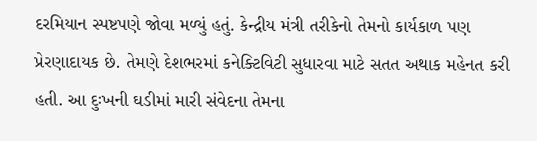દરમિયાન સ્પષ્ટપણે જોવા મળ્યું હતું. કેન્દ્રીય મંત્રી તરીકેનો તેમનો કાર્યકાળ પણ પ્રેરણાદાયક છે. તેમણે દેશભરમાં કનેક્ટિવિટી સુધારવા માટે સતત અથાક મહેનત કરી હતી. આ દુઃખની ઘડીમાં મારી સંવેદના તેમના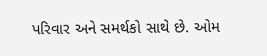પરિવાર અને સમર્થકો સાથે છે. ઓમ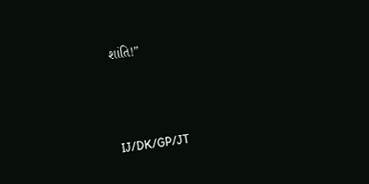શાંતિ!”



IJ/DK/GP/JT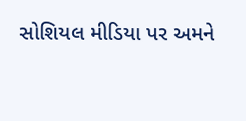સોશિયલ મીડિયા પર અમને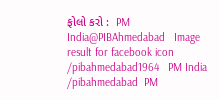ફોલો કરો :  PM India@PIBAhmedabad   Image result for facebook icon /pibahmedabad1964   PM India /pibahmedabad  PM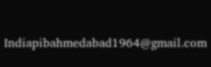Indiapibahmedabad1964@gmail.com